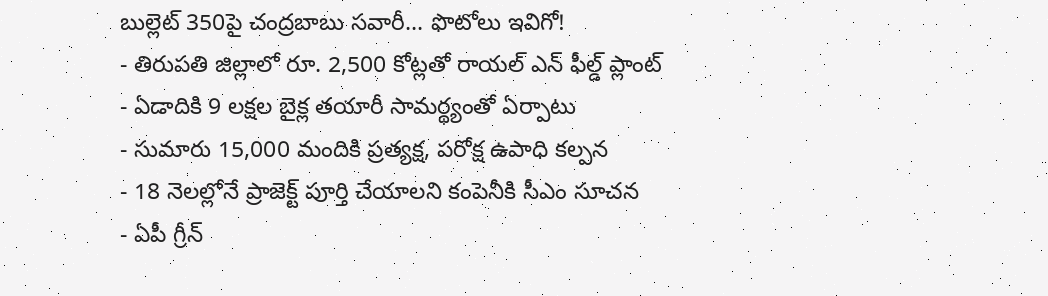బుల్లెట్ 350పై చంద్రబాబు సవారీ... ఫొటోలు ఇవిగో!
- తిరుపతి జిల్లాలో రూ. 2,500 కోట్లతో రాయల్ ఎన్ ఫీల్డ్ ప్లాంట్
- ఏడాదికి 9 లక్షల బైక్ల తయారీ సామర్థ్యంతో ఏర్పాటు
- సుమారు 15,000 మందికి ప్రత్యక్ష, పరోక్ష ఉపాధి కల్పన
- 18 నెలల్లోనే ప్రాజెక్ట్ పూర్తి చేయాలని కంపెనీకి సీఎం సూచన
- ఏపీ గ్రీన్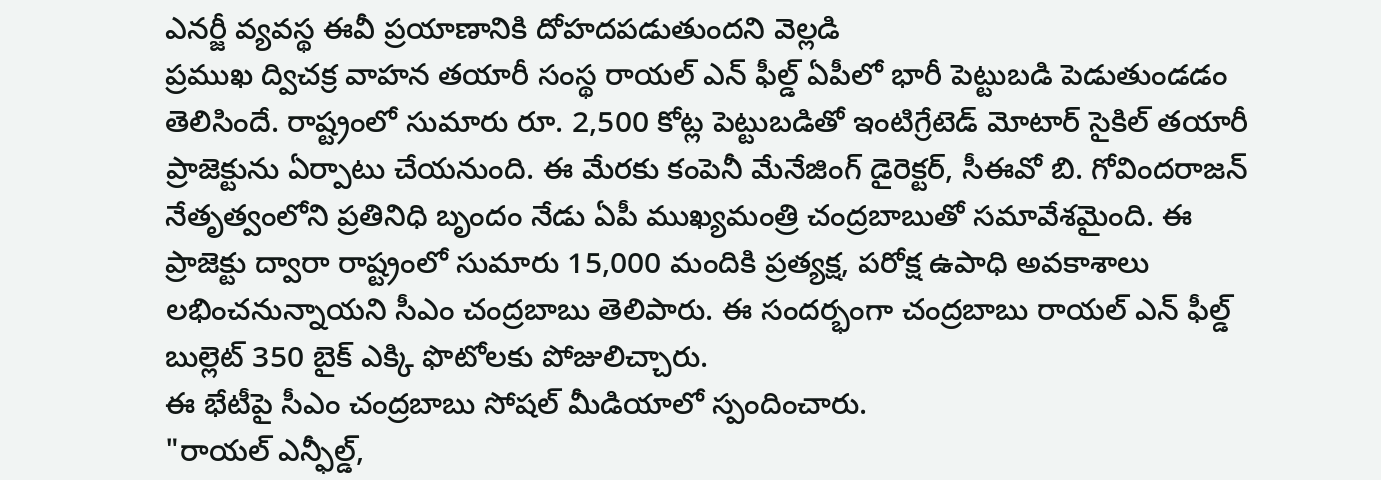ఎనర్జీ వ్యవస్థ ఈవీ ప్రయాణానికి దోహదపడుతుందని వెల్లడి
ప్రముఖ ద్విచక్ర వాహన తయారీ సంస్థ రాయల్ ఎన్ ఫీల్డ్ ఏపీలో భారీ పెట్టుబడి పెడుతుండడం తెలిసిందే. రాష్ట్రంలో సుమారు రూ. 2,500 కోట్ల పెట్టుబడితో ఇంటిగ్రేటెడ్ మోటార్ సైకిల్ తయారీ ప్రాజెక్టును ఏర్పాటు చేయనుంది. ఈ మేరకు కంపెనీ మేనేజింగ్ డైరెక్టర్, సీఈవో బి. గోవిందరాజన్ నేతృత్వంలోని ప్రతినిధి బృందం నేడు ఏపీ ముఖ్యమంత్రి చంద్రబాబుతో సమావేశమైంది. ఈ ప్రాజెక్టు ద్వారా రాష్ట్రంలో సుమారు 15,000 మందికి ప్రత్యక్ష, పరోక్ష ఉపాధి అవకాశాలు లభించనున్నాయని సీఎం చంద్రబాబు తెలిపారు. ఈ సందర్భంగా చంద్రబాబు రాయల్ ఎన్ ఫీల్డ్ బుల్లెట్ 350 బైక్ ఎక్కి ఫొటోలకు పోజులిచ్చారు.
ఈ భేటీపై సీఎం చంద్రబాబు సోషల్ మీడియాలో స్పందించారు.
"రాయల్ ఎన్ఫీల్డ్,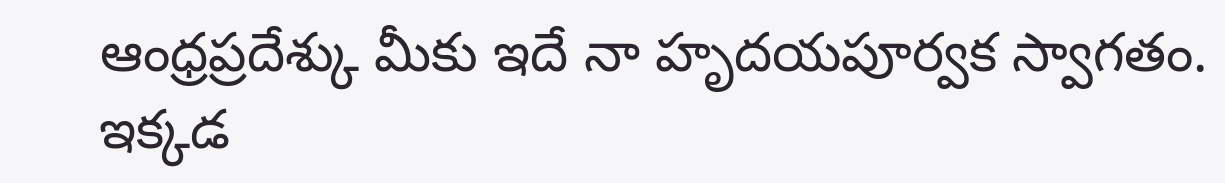ఆంధ్రప్రదేశ్కు మీకు ఇదే నా హృదయపూర్వక స్వాగతం. ఇక్కడ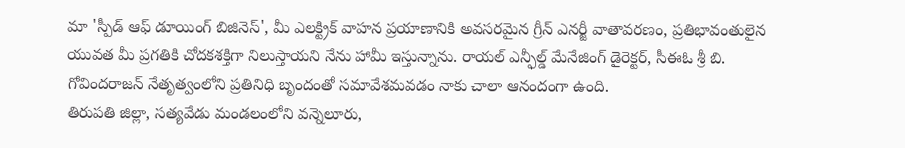మా 'స్పీడ్ ఆఫ్ డూయింగ్ బిజినెస్', మీ ఎలక్ట్రిక్ వాహన ప్రయాణానికి అవసరమైన గ్రీన్ ఎనర్జీ వాతావరణం, ప్రతిభావంతులైన యువత మీ ప్రగతికి చోదకశక్తిగా నిలుస్తాయని నేను హామీ ఇస్తున్నాను. రాయల్ ఎన్ఫీల్డ్ మేనేజింగ్ డైరెక్టర్, సీఈఓ శ్రీ బి. గోవిందరాజన్ నేతృత్వంలోని ప్రతినిధి బృందంతో సమావేశమవడం నాకు చాలా ఆనందంగా ఉంది.
తిరుపతి జిల్లా, సత్యవేడు మండలంలోని వన్నెలూరు,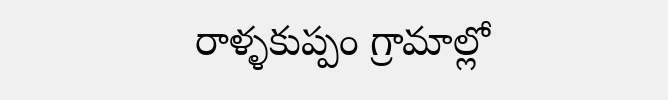రాళ్ళకుప్పం గ్రామాల్లో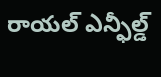రాయల్ ఎన్ఫీల్డ్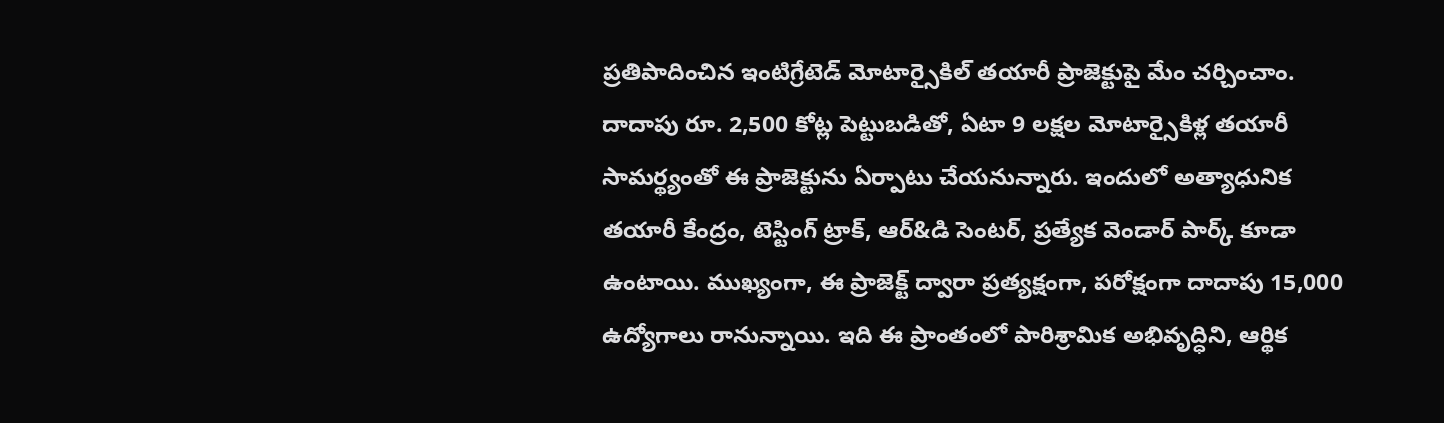ప్రతిపాదించిన ఇంటిగ్రేటెడ్ మోటార్సైకిల్ తయారీ ప్రాజెక్టుపై మేం చర్చించాం. దాదాపు రూ. 2,500 కోట్ల పెట్టుబడితో, ఏటా 9 లక్షల మోటార్సైకిళ్ల తయారీ సామర్థ్యంతో ఈ ప్రాజెక్టును ఏర్పాటు చేయనున్నారు. ఇందులో అత్యాధునిక తయారీ కేంద్రం, టెస్టింగ్ ట్రాక్, ఆర్&డి సెంటర్, ప్రత్యేక వెండార్ పార్క్ కూడా ఉంటాయి. ముఖ్యంగా, ఈ ప్రాజెక్ట్ ద్వారా ప్రత్యక్షంగా, పరోక్షంగా దాదాపు 15,000 ఉద్యోగాలు రానున్నాయి. ఇది ఈ ప్రాంతంలో పారిశ్రామిక అభివృద్ధిని, ఆర్థిక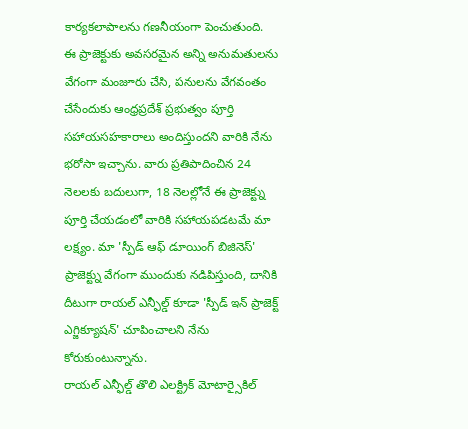కార్యకలాపాలను గణనీయంగా పెంచుతుంది.
ఈ ప్రాజెక్టుకు అవసరమైన అన్ని అనుమతులను వేగంగా మంజూరు చేసి, పనులను వేగవంతం చేసేందుకు ఆంధ్రప్రదేశ్ ప్రభుత్వం పూర్తి సహాయసహకారాలు అందిస్తుందని వారికి నేను భరోసా ఇచ్చాను. వారు ప్రతిపాదించిన 24 నెలలకు బదులుగా, 18 నెలల్లోనే ఈ ప్రాజెక్ట్ను పూర్తి చేయడంలో వారికి సహాయపడటమే మా లక్ష్యం. మా 'స్పీడ్ ఆఫ్ డూయింగ్ బిజినెస్' ప్రాజెక్ట్ను వేగంగా ముందుకు నడిపిస్తుంది, దానికి దీటుగా రాయల్ ఎన్ఫీల్డ్ కూడా 'స్పీడ్ ఇన్ ప్రాజెక్ట్ ఎగ్జిక్యూషన్' చూపించాలని నేను కోరుకుంటున్నాను.
రాయల్ ఎన్ఫీల్డ్ తొలి ఎలక్ట్రిక్ మోటార్సైకిల్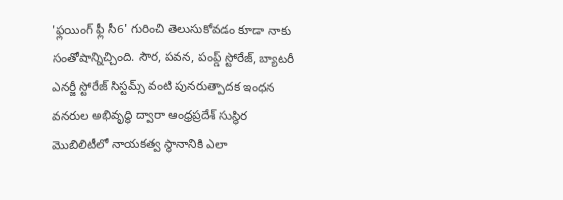'ఫ్లయింగ్ ఫ్లీ సీ6' గురించి తెలుసుకోవడం కూడా నాకు సంతోషాన్నిచ్చింది. సౌర, పవన, పంప్డ్ స్టోరేజ్, బ్యాటరీ ఎనర్జీ స్టోరేజ్ సిస్టమ్స్ వంటి పునరుత్పాదక ఇంధన వనరుల అభివృద్ధి ద్వారా ఆంధ్రప్రదేశ్ సుస్థిర మొబిలిటీలో నాయకత్వ స్థానానికి ఎలా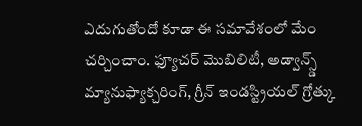ఎదుగుతోందో కూడా ఈ సమావేశంలో మేం చర్చించాం. ఫ్యూచర్ మొబిలిటీ, అడ్వాన్స్డ్ మ్యానుఫ్యాక్చరింగ్, గ్రీన్ ఇండస్ట్రియల్ గ్రోత్కు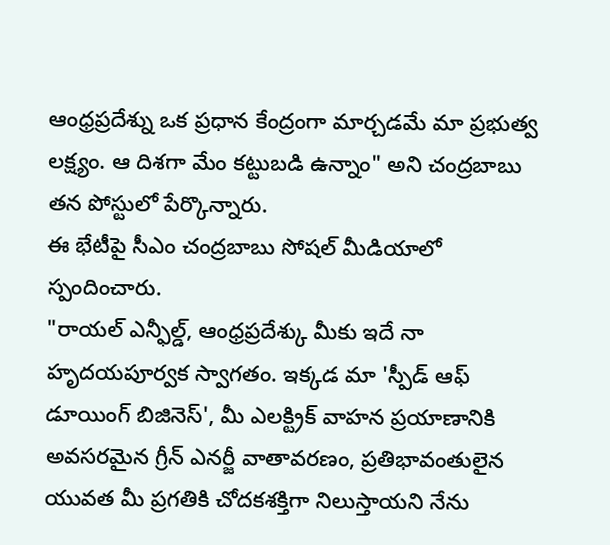ఆంధ్రప్రదేశ్ను ఒక ప్రధాన కేంద్రంగా మార్చడమే మా ప్రభుత్వ లక్ష్యం. ఆ దిశగా మేం కట్టుబడి ఉన్నాం" అని చంద్రబాబు తన పోస్టులో పేర్కొన్నారు.
ఈ భేటీపై సీఎం చంద్రబాబు సోషల్ మీడియాలో స్పందించారు.
"రాయల్ ఎన్ఫీల్డ్, ఆంధ్రప్రదేశ్కు మీకు ఇదే నా హృదయపూర్వక స్వాగతం. ఇక్కడ మా 'స్పీడ్ ఆఫ్ డూయింగ్ బిజినెస్', మీ ఎలక్ట్రిక్ వాహన ప్రయాణానికి అవసరమైన గ్రీన్ ఎనర్జీ వాతావరణం, ప్రతిభావంతులైన యువత మీ ప్రగతికి చోదకశక్తిగా నిలుస్తాయని నేను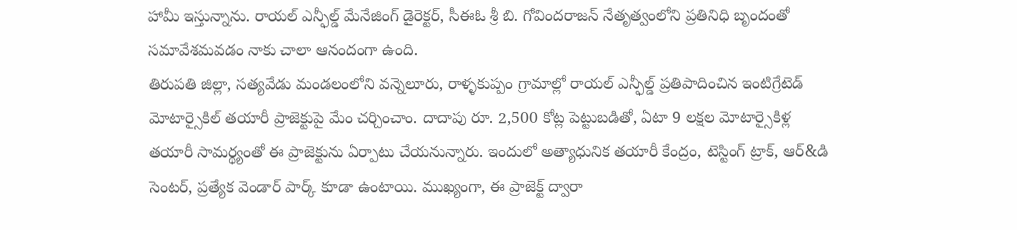హామీ ఇస్తున్నాను. రాయల్ ఎన్ఫీల్డ్ మేనేజింగ్ డైరెక్టర్, సీఈఓ శ్రీ బి. గోవిందరాజన్ నేతృత్వంలోని ప్రతినిధి బృందంతో సమావేశమవడం నాకు చాలా ఆనందంగా ఉంది.
తిరుపతి జిల్లా, సత్యవేడు మండలంలోని వన్నెలూరు, రాళ్ళకుప్పం గ్రామాల్లో రాయల్ ఎన్ఫీల్డ్ ప్రతిపాదించిన ఇంటిగ్రేటెడ్ మోటార్సైకిల్ తయారీ ప్రాజెక్టుపై మేం చర్చించాం. దాదాపు రూ. 2,500 కోట్ల పెట్టుబడితో, ఏటా 9 లక్షల మోటార్సైకిళ్ల తయారీ సామర్థ్యంతో ఈ ప్రాజెక్టును ఏర్పాటు చేయనున్నారు. ఇందులో అత్యాధునిక తయారీ కేంద్రం, టెస్టింగ్ ట్రాక్, ఆర్&డి సెంటర్, ప్రత్యేక వెండార్ పార్క్ కూడా ఉంటాయి. ముఖ్యంగా, ఈ ప్రాజెక్ట్ ద్వారా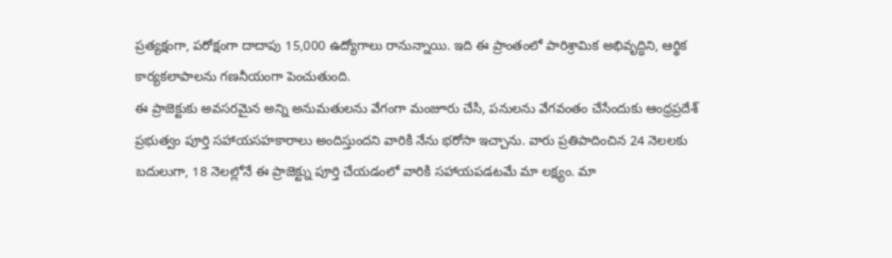ప్రత్యక్షంగా, పరోక్షంగా దాదాపు 15,000 ఉద్యోగాలు రానున్నాయి. ఇది ఈ ప్రాంతంలో పారిశ్రామిక అభివృద్ధిని, ఆర్థిక కార్యకలాపాలను గణనీయంగా పెంచుతుంది.
ఈ ప్రాజెక్టుకు అవసరమైన అన్ని అనుమతులను వేగంగా మంజూరు చేసి, పనులను వేగవంతం చేసేందుకు ఆంధ్రప్రదేశ్ ప్రభుత్వం పూర్తి సహాయసహకారాలు అందిస్తుందని వారికి నేను భరోసా ఇచ్చాను. వారు ప్రతిపాదించిన 24 నెలలకు బదులుగా, 18 నెలల్లోనే ఈ ప్రాజెక్ట్ను పూర్తి చేయడంలో వారికి సహాయపడటమే మా లక్ష్యం. మా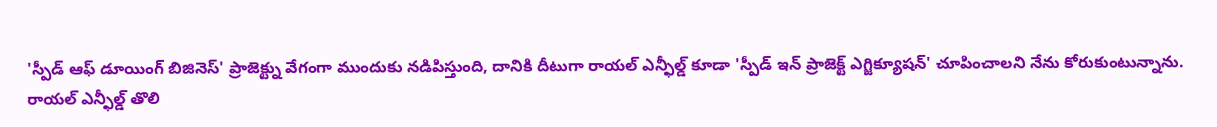'స్పీడ్ ఆఫ్ డూయింగ్ బిజినెస్' ప్రాజెక్ట్ను వేగంగా ముందుకు నడిపిస్తుంది, దానికి దీటుగా రాయల్ ఎన్ఫీల్డ్ కూడా 'స్పీడ్ ఇన్ ప్రాజెక్ట్ ఎగ్జిక్యూషన్' చూపించాలని నేను కోరుకుంటున్నాను.
రాయల్ ఎన్ఫీల్డ్ తొలి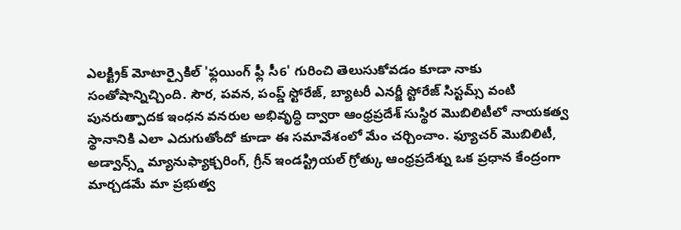ఎలక్ట్రిక్ మోటార్సైకిల్ 'ఫ్లయింగ్ ఫ్లీ సీ6' గురించి తెలుసుకోవడం కూడా నాకు సంతోషాన్నిచ్చింది. సౌర, పవన, పంప్డ్ స్టోరేజ్, బ్యాటరీ ఎనర్జీ స్టోరేజ్ సిస్టమ్స్ వంటి పునరుత్పాదక ఇంధన వనరుల అభివృద్ధి ద్వారా ఆంధ్రప్రదేశ్ సుస్థిర మొబిలిటీలో నాయకత్వ స్థానానికి ఎలా ఎదుగుతోందో కూడా ఈ సమావేశంలో మేం చర్చించాం. ఫ్యూచర్ మొబిలిటీ, అడ్వాన్స్డ్ మ్యానుఫ్యాక్చరింగ్, గ్రీన్ ఇండస్ట్రియల్ గ్రోత్కు ఆంధ్రప్రదేశ్ను ఒక ప్రధాన కేంద్రంగా మార్చడమే మా ప్రభుత్వ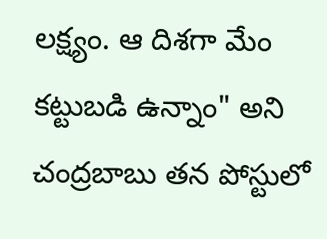లక్ష్యం. ఆ దిశగా మేం కట్టుబడి ఉన్నాం" అని చంద్రబాబు తన పోస్టులో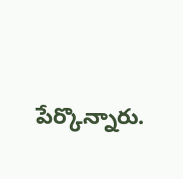పేర్కొన్నారు.